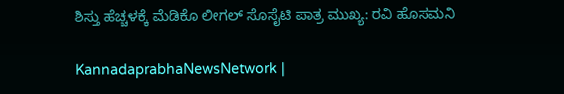ಶಿಸ್ತು ಹೆಚ್ಚಳಕ್ಕೆ ಮೆಡಿಕೊ ಲೀಗಲ್ ಸೊಸೈಟಿ ಪಾತ್ರ ಮುಖ್ಯ: ರವಿ ಹೊಸಮನಿ

KannadaprabhaNewsNetwork |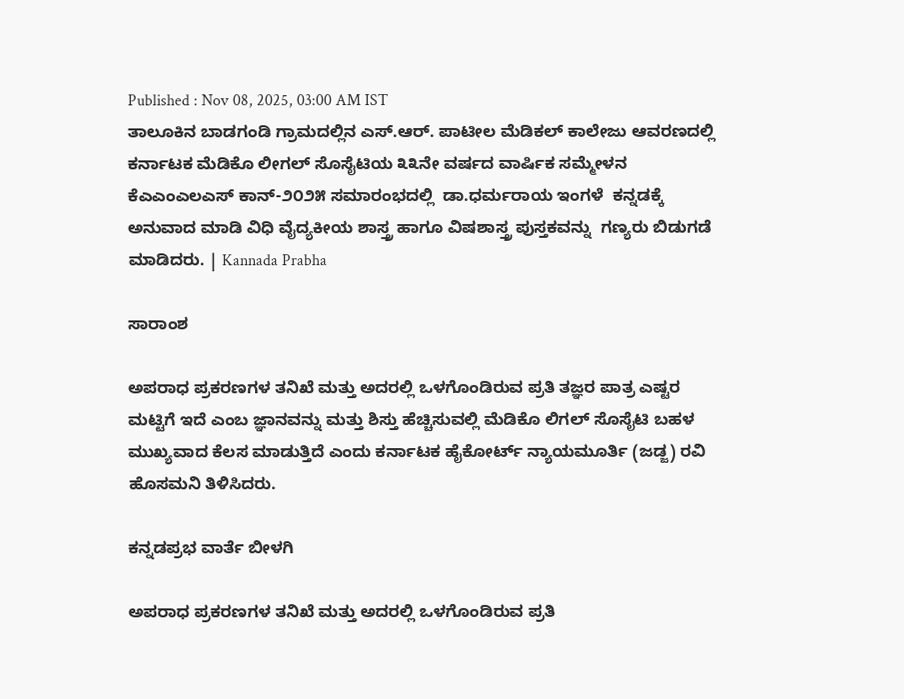Published : Nov 08, 2025, 03:00 AM IST
ತಾಲೂಕಿನ ಬಾಡಗಂಡಿ ಗ್ರಾಮದಲ್ಲಿನ ಎಸ್.ಆರ್. ಪಾಟೀಲ ಮೆಡಿಕಲ್ ಕಾಲೇಜು ಆವರಣದಲ್ಲಿ ಕರ್ನಾಟಕ ಮೆಡಿಕೊ ಲೀಗಲ್ ಸೊಸೈಟಿಯ ೩೩ನೇ ವರ್ಷದ ವಾರ್ಷಿಕ ಸಮ್ಮೇಳನ ಕೆಎಎಂಎಲಎಸ್ ಕಾನ್-೨೦೨೫ ಸಮಾರಂಭದಲ್ಲಿ  ಡಾ.ಧರ್ಮರಾಯ ಇಂಗಳೆ  ಕನ್ನಡಕ್ಕೆ ಅನುವಾದ ಮಾಡಿ ವಿಧಿ ವೈದ್ಯಕೀಯ ಶಾಸ್ತ್ರ ಹಾಗೂ ವಿಷಶಾಸ್ತ್ರ ಪುಸ್ತಕವನ್ನು  ಗಣ್ಯರು ಬಿಡುಗಡೆ ಮಾಡಿದರು. | Kannada Prabha

ಸಾರಾಂಶ

ಅಪರಾಧ ಪ್ರಕರಣಗಳ ತನಿಖೆ ಮತ್ತು ಅದರಲ್ಲಿ ಒಳಗೊಂಡಿರುವ ಪ್ರತಿ ತಜ್ಞರ ಪಾತ್ರ ಎಷ್ಟರ ಮಟ್ಟಿಗೆ ಇದೆ ಎಂಬ ಜ್ಞಾನವನ್ನು ಮತ್ತು ಶಿಸ್ತು ಹೆಚ್ಚಿಸುವಲ್ಲಿ ಮೆಡಿಕೊ ಲಿಗಲ್ ಸೊಸೈಟಿ ಬಹಳ ಮುಖ್ಯವಾದ ಕೆಲಸ ಮಾಡುತ್ತಿದೆ ಎಂದು ಕರ್ನಾಟಕ ಹೈಕೋರ್ಟ್ ನ್ಯಾಯಮೂರ್ತಿ (ಜಡ್ಜ) ರವಿ ಹೊಸಮನಿ ತಿಳಿಸಿದರು.

ಕನ್ನಡಪ್ರಭ ವಾರ್ತೆ ಬೀಳಗಿ

ಅಪರಾಧ ಪ್ರಕರಣಗಳ ತನಿಖೆ ಮತ್ತು ಅದರಲ್ಲಿ ಒಳಗೊಂಡಿರುವ ಪ್ರತಿ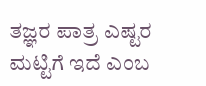ತಜ್ಞರ ಪಾತ್ರ ಎಷ್ಟರ ಮಟ್ಟಿಗೆ ಇದೆ ಎಂಬ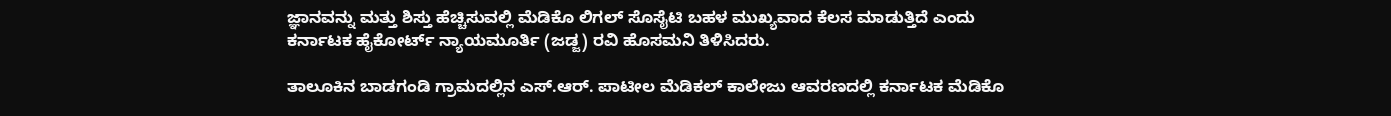ಜ್ಞಾನವನ್ನು ಮತ್ತು ಶಿಸ್ತು ಹೆಚ್ಚಿಸುವಲ್ಲಿ ಮೆಡಿಕೊ ಲಿಗಲ್ ಸೊಸೈಟಿ ಬಹಳ ಮುಖ್ಯವಾದ ಕೆಲಸ ಮಾಡುತ್ತಿದೆ ಎಂದು ಕರ್ನಾಟಕ ಹೈಕೋರ್ಟ್ ನ್ಯಾಯಮೂರ್ತಿ (ಜಡ್ಜ) ರವಿ ಹೊಸಮನಿ ತಿಳಿಸಿದರು.

ತಾಲೂಕಿನ ಬಾಡಗಂಡಿ ಗ್ರಾಮದಲ್ಲಿನ ಎಸ್.ಆರ್. ಪಾಟೀಲ ಮೆಡಿಕಲ್ ಕಾಲೇಜು ಆವರಣದಲ್ಲಿ ಕರ್ನಾಟಕ ಮೆಡಿಕೊ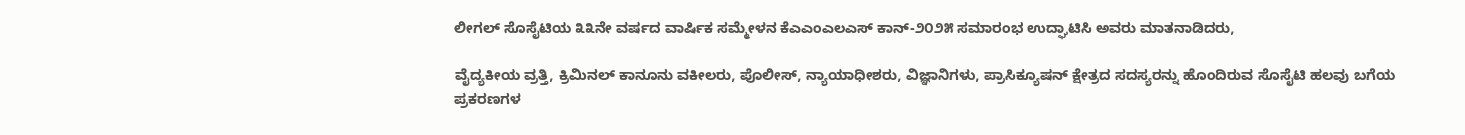ಲೀಗಲ್ ಸೊಸೈಟಿಯ ೩೩ನೇ ವರ್ಷದ ವಾರ್ಷಿಕ ಸಮ್ಮೇಳನ ಕೆಎಎಂಎಲಎಸ್ ಕಾನ್-೨೦೨೫ ಸಮಾರಂಭ ಉದ್ಘಾಟಿಸಿ ಅವರು ಮಾತನಾಡಿದರು,

ವೈದ್ಯಕೀಯ ವ್ರತ್ತಿ, ಕ್ರಿಮಿನಲ್ ಕಾನೂನು ವಕೀಲರು, ಪೊಲೀಸ್, ನ್ಯಾಯಾಧೀಶರು, ವಿಜ್ಞಾನಿಗಳು, ಪ್ರಾಸಿಕ್ಯೂಷನ್ ಕ್ಷೇತ್ರದ ಸದಸ್ಯರನ್ನು ಹೊಂದಿರುವ ಸೊಸೈಟಿ ಹಲವು ಬಗೆಯ ಪ್ರಕರಣಗಳ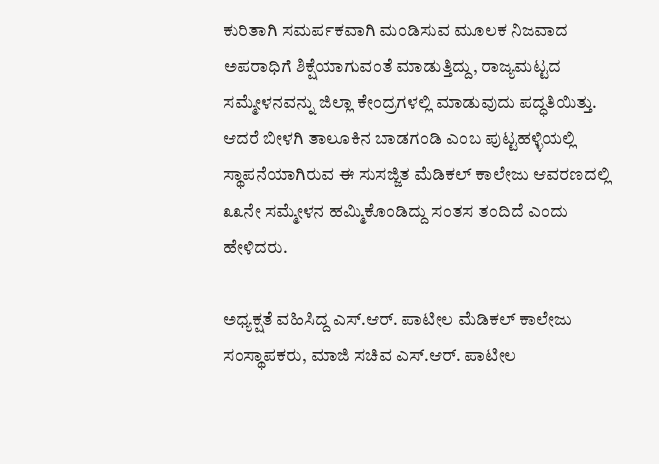ಕುರಿತಾಗಿ ಸಮರ್ಪಕವಾಗಿ ಮಂಡಿಸುವ ಮೂಲಕ ನಿಜವಾದ ಅಪರಾಧಿಗೆ ಶಿಕ್ಷೆಯಾಗುವಂತೆ ಮಾಡುತ್ತಿದ್ದು, ರಾಜ್ಯಮಟ್ಟದ ಸಮ್ಮೇಳನವನ್ನು ಜಿಲ್ಲಾ ಕೇಂದ್ರಗಳಲ್ಲಿ ಮಾಡುವುದು ಪದ್ಧತಿಯಿತ್ತು. ಆದರೆ ಬೀಳಗಿ ತಾಲೂಕಿನ ಬಾಡಗಂಡಿ ಎಂಬ ಪುಟ್ಟಹಳ್ಳಿಯಲ್ಲಿ ಸ್ಥಾಪನೆಯಾಗಿರುವ ಈ ಸುಸಜ್ಜಿತ ಮೆಡಿಕಲ್ ಕಾಲೇಜು ಆವರಣದಲ್ಲಿ ೩೩ನೇ ಸಮ್ಮೇಳನ ಹಮ್ಮಿಕೊಂಡಿದ್ದು ಸಂತಸ ತಂದಿದೆ ಎಂದು ಹೇಳಿದರು.

ಅಧ್ಯಕ್ಷತೆ ವಹಿಸಿದ್ದ ಎಸ್.ಆರ್. ಪಾಟೀಲ ಮೆಡಿಕಲ್ ಕಾಲೇಜು ಸಂಸ್ಥಾಪಕರು, ಮಾಜಿ ಸಚಿವ ಎಸ್.ಆರ್. ಪಾಟೀಲ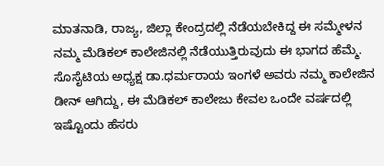ಮಾತನಾಡಿ, ರಾಜ್ಯ, ಜಿಲ್ಲಾ ಕೇಂದ್ರದಲ್ಲಿ ನೆಡೆಯಬೇಕಿದ್ದ ಈ ಸಮ್ಮೇಳನ ನಮ್ಮ ಮೆಡಿಕಲ್ ಕಾಲೇಜಿನಲ್ಲಿ ನೆಡೆಯುತ್ತಿರುವುದು ಈ ಭಾಗದ ಹೆಮ್ಮೆ. ಸೊಸೈಟಿಯ ಅಧ್ಯಕ್ಷ ಡಾ.ಧರ್ಮರಾಯ ಇಂಗಳೆ ಅವರು ನಮ್ಮ ಕಾಲೇಜಿನ ಡೀನ್ ಆಗಿದ್ದು, ಈ ಮೆಡಿಕಲ್ ಕಾಲೇಜು ಕೇವಲ ಒಂದೇ ವರ್ಷದಲ್ಲಿ ಇಷ್ಟೊಂದು ಹೆಸರು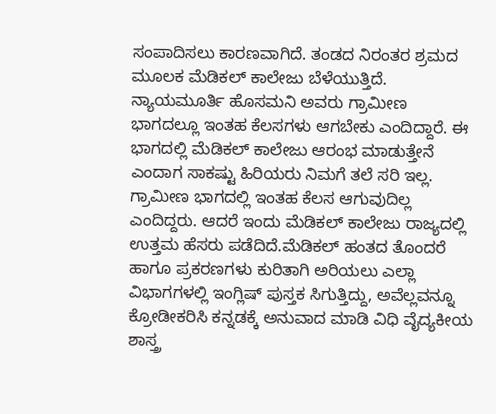ಸಂಪಾದಿಸಲು ಕಾರಣವಾಗಿದೆ. ತಂಡದ ನಿರಂತರ ಶ್ರಮದ ಮೂಲಕ ಮೆಡಿಕಲ್ ಕಾಲೇಜು ಬೆಳೆಯುತ್ತಿದೆ. ನ್ಯಾಯಮೂರ್ತಿ ಹೊಸಮನಿ ಅವರು ಗ್ರಾಮೀಣ ಭಾಗದಲ್ಲೂ ಇಂತಹ ಕೆಲಸಗಳು ಆಗಬೇಕು ಎಂದಿದ್ದಾರೆ. ಈ ಭಾಗದಲ್ಲಿ ಮೆಡಿಕಲ್ ಕಾಲೇಜು ಆರಂಭ ಮಾಡುತ್ತೇನೆ ಎಂದಾಗ ಸಾಕಷ್ಟು ಹಿರಿಯರು ನಿಮಗೆ ತಲೆ ಸರಿ ಇಲ್ಲ. ಗ್ರಾಮೀಣ ಭಾಗದಲ್ಲಿ ಇಂತಹ ಕೆಲಸ ಆಗುವುದಿಲ್ಲ ಎಂದಿದ್ದರು. ಆದರೆ ಇಂದು ಮೆಡಿಕಲ್ ಕಾಲೇಜು ರಾಜ್ಯದಲ್ಲಿ ಉತ್ತಮ ಹೆಸರು ಪಡೆದಿದೆ.ಮೆಡಿಕಲ್ ಹಂತದ ತೊಂದರೆ ಹಾಗೂ ಪ್ರಕರಣಗಳು ಕುರಿತಾಗಿ ಅರಿಯಲು ಎಲ್ಲಾ ವಿಭಾಗಗಳಲ್ಲಿ ಇಂಗ್ಲಿಷ್ ಪುಸ್ತಕ ಸಿಗುತ್ತಿದ್ದು, ಅವೆಲ್ಲವನ್ನೂ ಕ್ರೋಡೀಕರಿಸಿ ಕನ್ನಡಕ್ಕೆ ಅನುವಾದ ಮಾಡಿ ವಿಧಿ ವೈದ್ಯಕೀಯ ಶಾಸ್ತ್ರ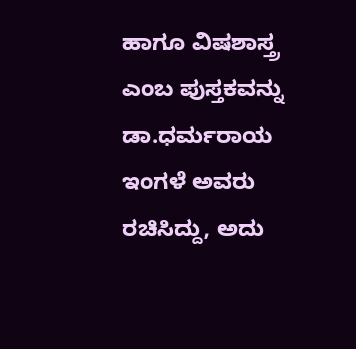ಹಾಗೂ ವಿಷಶಾಸ್ತ್ರ ಎಂಬ ಪುಸ್ತಕವನ್ನು ಡಾ.ಧರ್ಮರಾಯ ಇಂಗಳೆ ಅವರು ರಚಿಸಿದ್ದು, ಅದು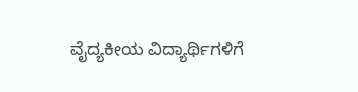ವೈದ್ಯಕೀಯ ವಿದ್ಯಾರ್ಥಿಗಳಿಗೆ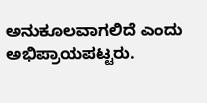ಅನುಕೂಲವಾಗಲಿದೆ ಎಂದು ಅಭಿಪ್ರಾಯಪಟ್ಟರು.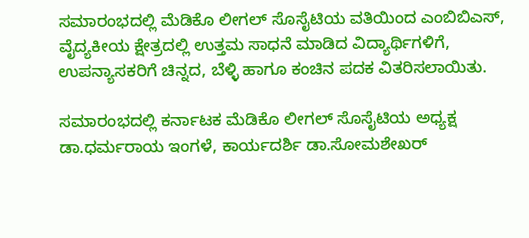ಸಮಾರಂಭದಲ್ಲಿ ಮೆಡಿಕೊ ಲೀಗಲ್ ಸೊಸೈಟಿಯ ವತಿಯಿಂದ ಎಂಬಿಬಿಎಸ್, ವೈದ್ಯಕೀಯ ಕ್ಷೇತ್ರದಲ್ಲಿ ಉತ್ತಮ ಸಾಧನೆ ಮಾಡಿದ ವಿದ್ಯಾರ್ಥಿಗಳಿಗೆ, ಉಪನ್ಯಾಸಕರಿಗೆ ಚಿನ್ನದ, ಬೆಳ್ಳಿ ಹಾಗೂ ಕಂಚಿನ ಪದಕ ವಿತರಿಸಲಾಯಿತು.

ಸಮಾರಂಭದಲ್ಲಿ ಕರ್ನಾಟಕ ಮೆಡಿಕೊ ಲೀಗಲ್ ಸೊಸೈಟಿಯ ಅಧ್ಯಕ್ಷ ಡಾ.ಧರ್ಮರಾಯ ಇಂಗಳೆ, ಕಾರ್ಯದರ್ಶಿ ಡಾ.ಸೋಮಶೇಖರ್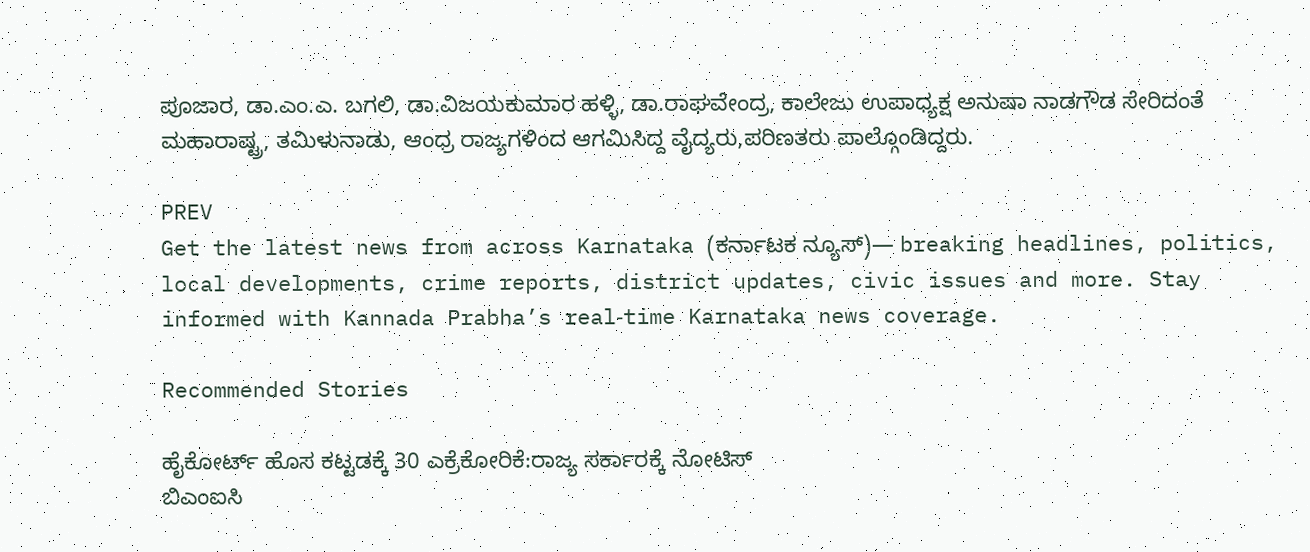ಪೂಜಾರ, ಡಾ.ಎಂ.ಎ. ಬಗಲಿ, ಡಾ.ವಿಜಯಕುಮಾರ ಹಳ್ಳಿ, ಡಾ.ರಾಘವೇಂದ್ರ, ಕಾಲೇಜು ಉಪಾಧ್ಯಕ್ಷ ಅನುಷಾ ನಾಡಗೌಡ ಸೇರಿದಂತೆ ಮಹಾರಾಷ್ಟ್ರ, ತಮಿಳುನಾಡು, ಆಂಧ್ರ ರಾಜ್ಯಗಳಿಂದ ಆಗಮಿಸಿದ್ದ ವೈದ್ಯರು,ಪರಿಣತರು ಪಾಲ್ಗೊಂಡಿದ್ದರು.

PREV
Get the latest news from across Karnataka (ಕರ್ನಾಟಕ ನ್ಯೂಸ್)— breaking headlines, politics, local developments, crime reports, district updates, civic issues and more. Stay informed with Kannada Prabha’s real‑time Karnataka news coverage.

Recommended Stories

ಹೈಕೋರ್ಟ್‌ ಹೊಸ ಕಟ್ಟಡಕ್ಕೆ 30 ಎಕ್ರೆಕೋರಿಕೆ:ರಾಜ್ಯ ಸರ್ಕಾರಕ್ಕೆ ನೋಟಿಸ್‌
ಬಿಎಂಐಸಿ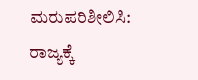ಮರುಪರಿಶೀಲಿಸಿ: ರಾಜ್ಯಕ್ಕೆ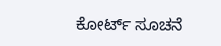ಕೋರ್ಟ್‌ ಸೂಚನೆ